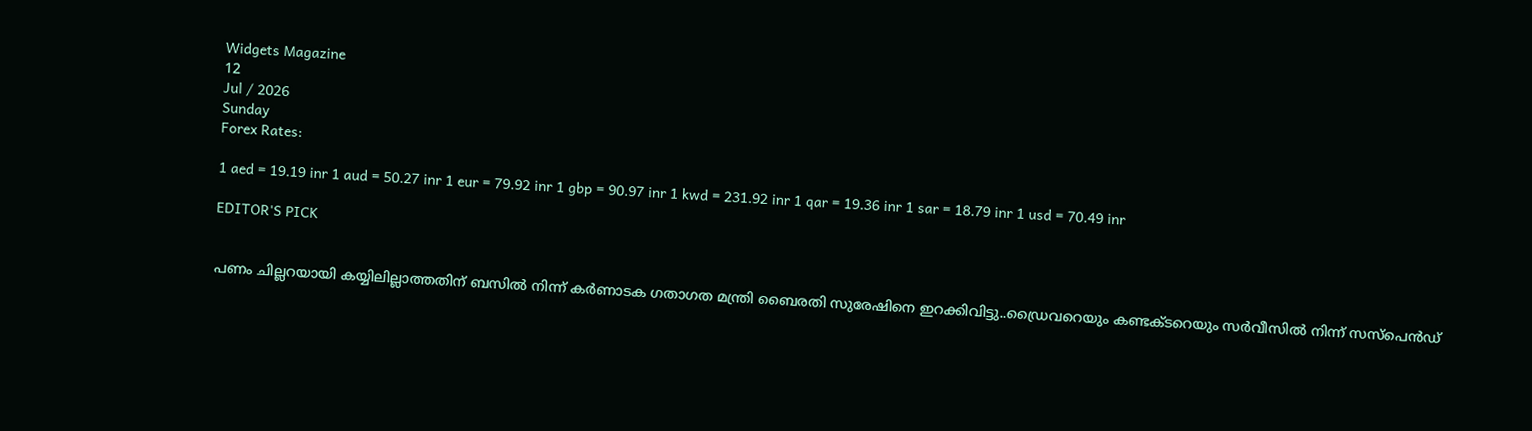Widgets Magazine
12
Jul / 2026
Sunday
Forex Rates:

1 aed = 19.19 inr 1 aud = 50.27 inr 1 eur = 79.92 inr 1 gbp = 90.97 inr 1 kwd = 231.92 inr 1 qar = 19.36 inr 1 sar = 18.79 inr 1 usd = 70.49 inr

EDITOR'S PICK


പണം ചില്ലറയായി കയ്യിലില്ലാത്തതിന് ബസിൽ നിന്ന് കര്‍ണാടക ഗതാഗത മന്ത്രി ബൈരതി സുരേഷിനെ ഇറക്കിവിട്ടു..ഡ്രൈവറെയും കണ്ടക്ടറെയും സര്‍വീസില്‍ നിന്ന് സസ്‌പെന്‍ഡ്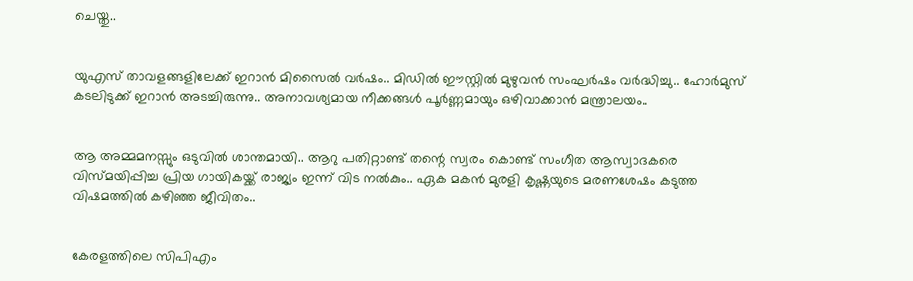ചെയ്തു..


യുഎസ് താവളങ്ങളിലേക്ക് ഇറാൻ മിസൈൽ വർഷം.. മിഡിൽ ഈസ്റ്റിൽ മുഴുവൻ സംഘർഷം വർദ്ധിച്ചു.. ഹോർമുസ് കടലിടുക്ക് ഇറാൻ അടച്ചിരുന്നു.. അനാവശ്യമായ നീക്കങ്ങൾ പൂർണ്ണമായും ഒഴിവാക്കാൻ മന്ത്രാലയം..


ആ അമ്മമനസ്സും ഒടുവിൽ ശാന്തമായി.. ആറു പതിറ്റാണ്ട് തന്റെ സ്വരം കൊണ്ട് സംഗീത ആസ്വാദകരെ വിസ്മയിപ്പിച്ച പ്രിയ ഗായികയ്ക്ക് രാജ്യം ഇന്ന് വിട നൽകും.. ഏക മകൻ മുരളി കൃഷ്ണയുടെ മരണശേഷം കടുത്ത വിഷമത്തിൽ കഴിഞ്ഞ ജീവിതം..


കേരളത്തിലെ സിപിഎം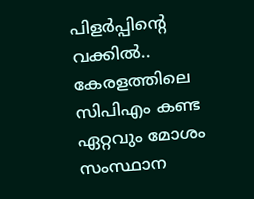പിളര്‍പ്പിന്റെ വക്കില്‍.. കേരളത്തിലെ സിപിഎം കണ്ട ഏറ്റവും മോശം സംസ്ഥാന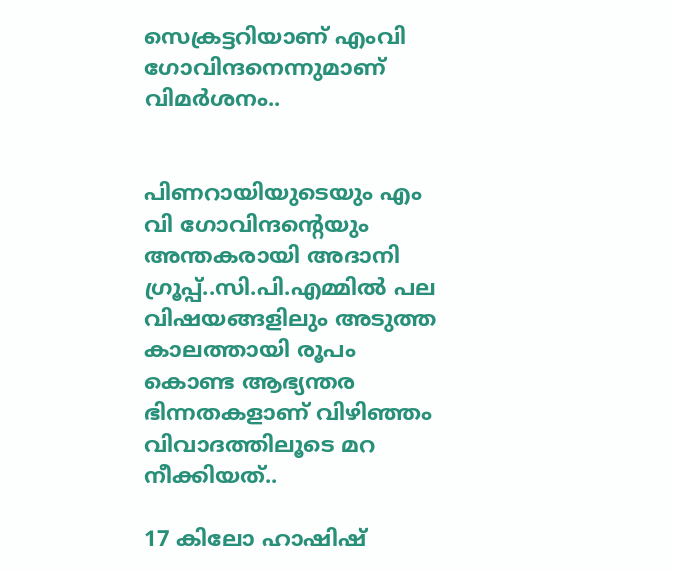സെക്രട്ടറിയാണ് എംവി ഗോവിന്ദനെന്നുമാണ് വിമര്‍ശനം..


പിണറായിയുടെയും എം വി ഗോവിന്ദന്റെയും അന്തകരായി അദാനി ഗ്രൂപ്പ്..സി.പി.എമ്മിൽ പല വിഷയങ്ങളിലും അടുത്ത കാലത്തായി രൂപം കൊണ്ട ആഭ്യന്തര ഭിന്നതകളാണ് വിഴിഞ്ഞം വിവാദത്തിലൂടെ മറ നീക്കിയത്..

17 കിലോ ഹാഷിഷ്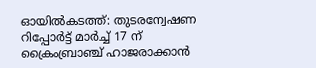ഓയില്‍കടത്ത്: തുടരന്വേഷണ റിപ്പോര്‍ട്ട് മാര്‍ച്ച് 17 ന് ക്രൈംബ്രാഞ്ച് ഹാജരാക്കാന്‍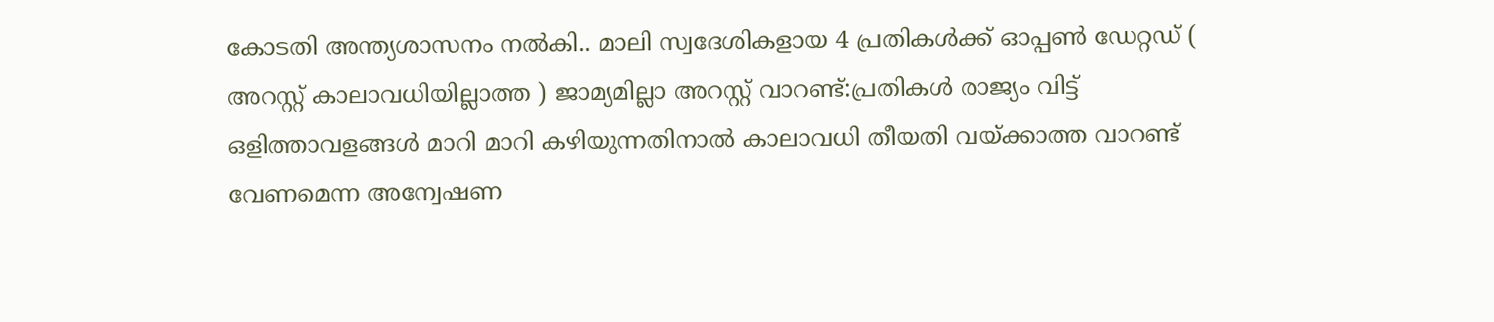കോടതി അന്ത്യശാസനം നല്‍കി.. മാലി സ്വദേശികളായ 4 പ്രതികള്‍ക്ക് ഓപ്പണ്‍ ഡേറ്റഡ് ( അറസ്റ്റ് കാലാവധിയില്ലാത്ത ) ജാമ്യമില്ലാ അറസ്റ്റ് വാറണ്ട്:പ്രതികള്‍ രാജ്യം വിട്ട് ഒളിത്താവളങ്ങള്‍ മാറി മാറി കഴിയുന്നതിനാല്‍ കാലാവധി തീയതി വയ്ക്കാത്ത വാറണ്ട് വേണമെന്ന അന്വേഷണ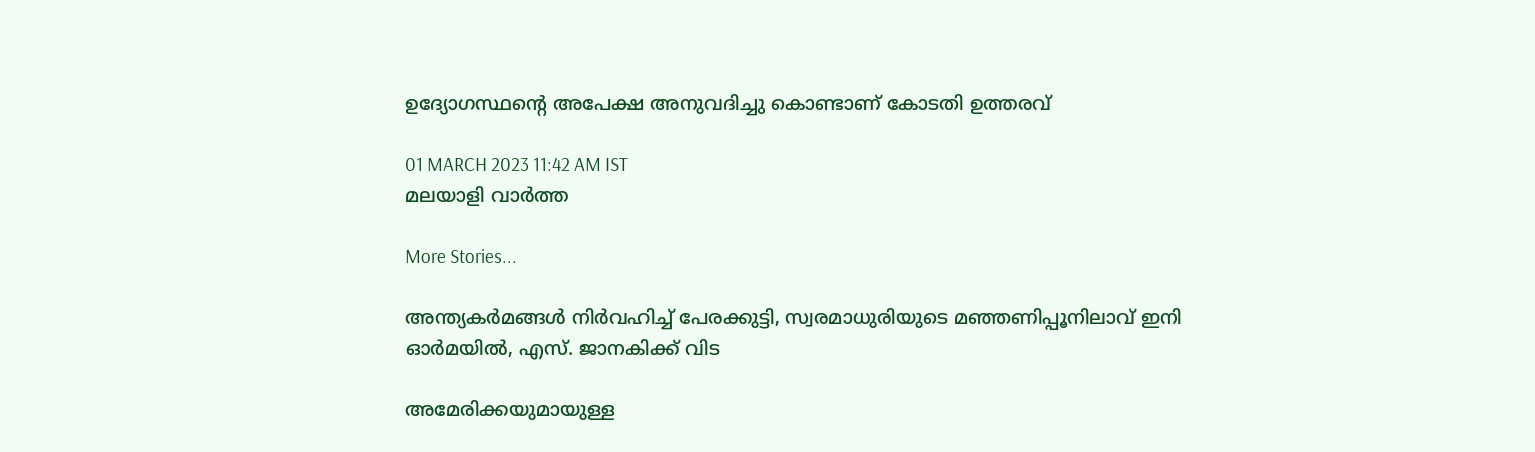ഉദ്യോഗസ്ഥന്റെ അപേക്ഷ അനുവദിച്ചു കൊണ്ടാണ് കോടതി ഉത്തരവ്

01 MARCH 2023 11:42 AM IST
മലയാളി വാര്‍ത്ത

More Stories...

അന്ത്യകർമങ്ങൾ നിർവഹിച്ച് പേരക്കുട്ടി, സ്വരമാധുരിയുടെ മഞ്ഞണിപ്പൂനിലാവ് ഇനി ഓർമയിൽ, എസ്. ജാനകിക്ക് വിട

അമേരിക്കയുമായുള്ള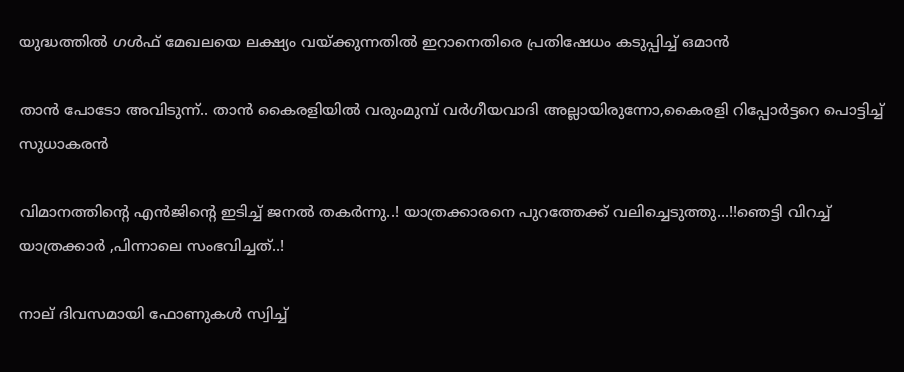യുദ്ധത്തിൽ ഗൾഫ് മേഖലയെ ലക്ഷ്യം വയ്ക്കുന്നതിൽ ഇറാനെതിരെ പ്രതിഷേധം കടുപ്പിച്ച് ഒമാൻ

താൻ പോടോ അവിടുന്ന്.. താൻ കൈരളിയിൽ വരുംമുമ്പ് വർഗീയവാദി അല്ലായിരുന്നോ,കൈരളി റിപ്പോർട്ടറെ പൊട്ടിച്ച് സുധാകരൻ

വിമാനത്തിന്റെ എന്‍ജിന്റെ ഇടിച്ച് ജനൽ തകർന്നു..! യാത്രക്കാരനെ പുറത്തേക്ക് വലിച്ചെടുത്തു...!!ഞെട്ടി വിറച്ച് യാത്രക്കാർ ,പിന്നാലെ സംഭവിച്ചത്..!

നാല് ദിവസമായി ഫോണുകൾ സ്വിച്ച്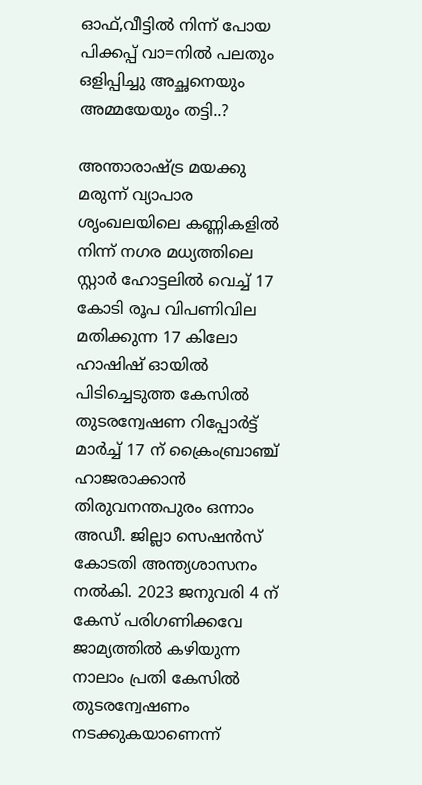ഓഫ്,വീട്ടില്‍ നിന്ന് പോയ പിക്കപ്പ് വാ=നിൽ പലതും ഒളിപ്പിച്ചു അച്ഛനെയും അമ്മയേയും തട്ടി..?

അന്താരാഷ്ട്ര മയക്കു മരുന്ന് വ്യാപാര ശൃംഖലയിലെ കണ്ണികളില്‍ നിന്ന് നഗര മധ്യത്തിലെ സ്റ്റാര്‍ ഹോട്ടലില്‍ വെച്ച് 17 കോടി രൂപ വിപണിവില മതിക്കുന്ന 17 കിലോ ഹാഷിഷ് ഓയില്‍ പിടിച്ചെടുത്ത കേസില്‍ തുടരന്വേഷണ റിപ്പോര്‍ട്ട് മാര്‍ച്ച് 17 ന് ക്രൈംബ്രാഞ്ച് ഹാജരാക്കാന്‍ തിരുവനന്തപുരം ഒന്നാം അഡീ. ജില്ലാ സെഷന്‍സ് കോടതി അന്ത്യശാസനം നല്‍കി. 2023 ജനുവരി 4 ന് കേസ് പരിഗണിക്കവേ ജാമ്യത്തില്‍ കഴിയുന്ന നാലാം പ്രതി കേസില്‍ തുടരന്വേഷണം നടക്കുകയാണെന്ന്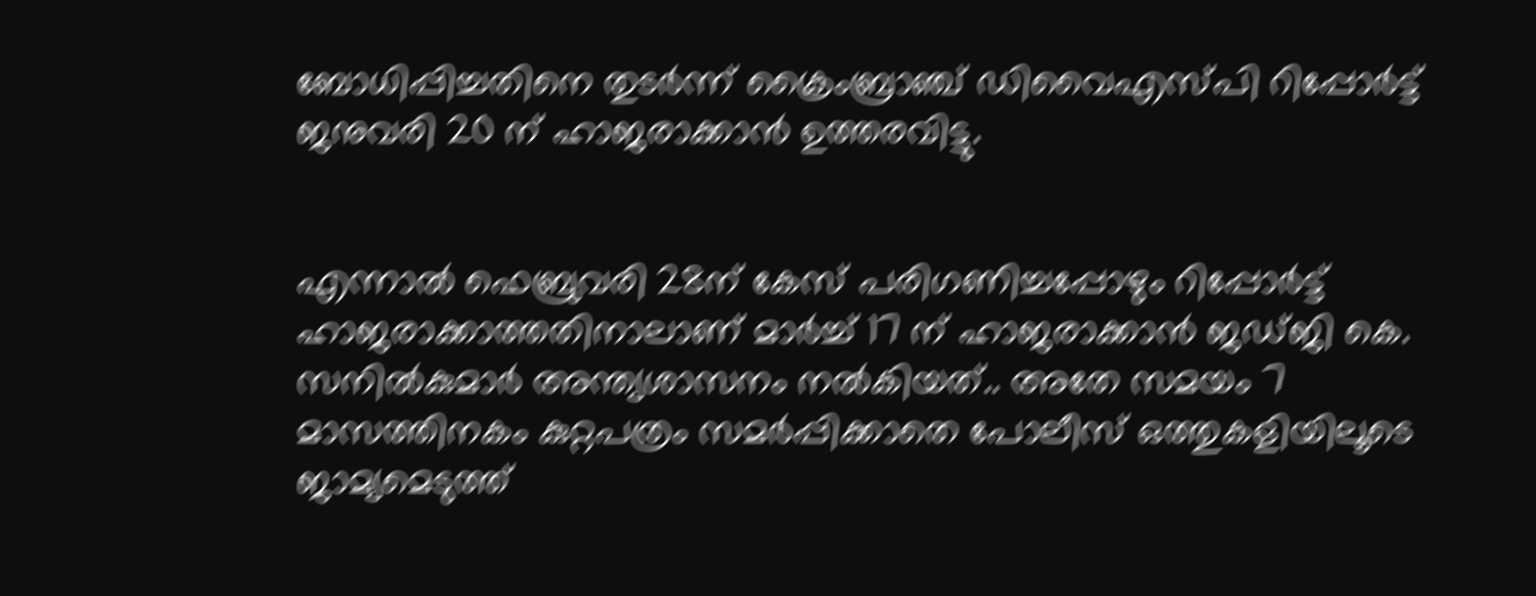ബോധിപ്പിച്ചതിനെ തുടര്‍ന്ന് ക്രൈംബ്രാഞ്ച് ഡിവൈഎസ്പി റിപ്പോര്‍ട്ട് ജനുവരി 20 ന് ഹാജരാക്കാന്‍ ഉത്തരവിട്ടു.


എന്നാല്‍ ഫെബ്രുവരി 28ന് കേസ് പരിഗണിച്ചപ്പോഴും റിപ്പോര്‍ട്ട് ഹാജരാക്കാത്തതിനാലാണ് മാര്‍ച്ച് 17 ന് ഹാജരാക്കാന്‍ ജഡ്ജി കെ. സനില്‍കുമാര്‍ അന്ത്യശാസനം നല്‍കിയത്.. അതേ സമയം 7 മാസത്തിനകം കുറ്റപത്രം സമര്‍പ്പിക്കാതെ പോലീസ് ഒത്തുകളിയിലൂടെ ജാമ്യമെടുത്ത്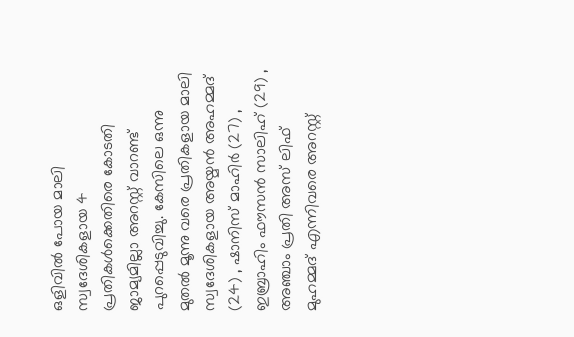ഒളിവില്‍ പോയ മാലി സ്വദേശികളായ 4 പ്രതികള്‍ക്കെതിരെ കോടതി ജാമ്യമില്ലാ അറസ്റ്റ് വാറണ്ട് പുറപ്പെടുവിച്ചു. കേസിലെ ഒന്നു മുതല്‍ മൂന്നു വരെ പ്രതികളായ മാലി സ്വദേശികളായ അയ്മന്‍ അഹമ്മദ് (24) , ഷാനിസ് മാഹിര്‍ (27) , ഇബ്രാഹിം ഫൗസന്‍ സാലിഹ് (29) , അഞ്ചാം പ്രതി അസ് ലിഫ് മുഹമ്മദ് എന്നിവരെ അറസ്റ്റ്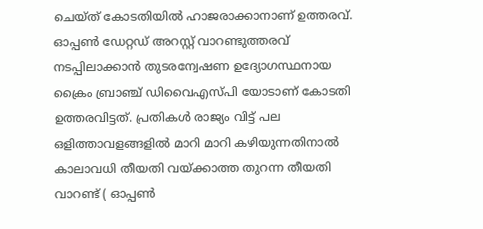ചെയ്ത് കോടതിയില്‍ ഹാജരാക്കാനാണ് ഉത്തരവ്. ഓപ്പണ്‍ ഡേറ്റഡ് അറസ്റ്റ് വാറണ്ടുത്തരവ് നടപ്പിലാക്കാന്‍ തുടരന്വേഷണ ഉദ്യോഗസ്ഥനായ ക്രൈം ബ്രാഞ്ച് ഡിവൈഎസ്പി യോടാണ് കോടതി ഉത്തരവിട്ടത്. പ്രതികള്‍ രാജ്യം വിട്ട് പല ഒളിത്താവളങ്ങളില്‍ മാറി മാറി കഴിയുന്നതിനാല്‍ കാലാവധി തീയതി വയ്ക്കാത്ത തുറന്ന തീയതി വാറണ്ട് ( ഓപ്പണ്‍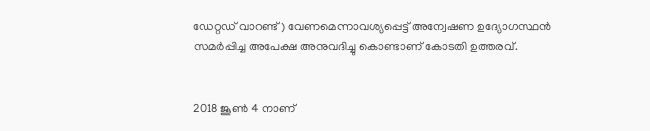ഡേറ്റഡ് വാറണ്ട് ) വേണമെന്നാവശ്യപ്പെട്ട് അന്വേഷണ ഉദ്യോഗസ്ഥന്‍ സമര്‍പ്പിച്ച അപേക്ഷ അനുവദിച്ചു കൊണ്ടാണ് കോടതി ഉത്തരവ്.


2018 ജൂണ്‍ 4 നാണ്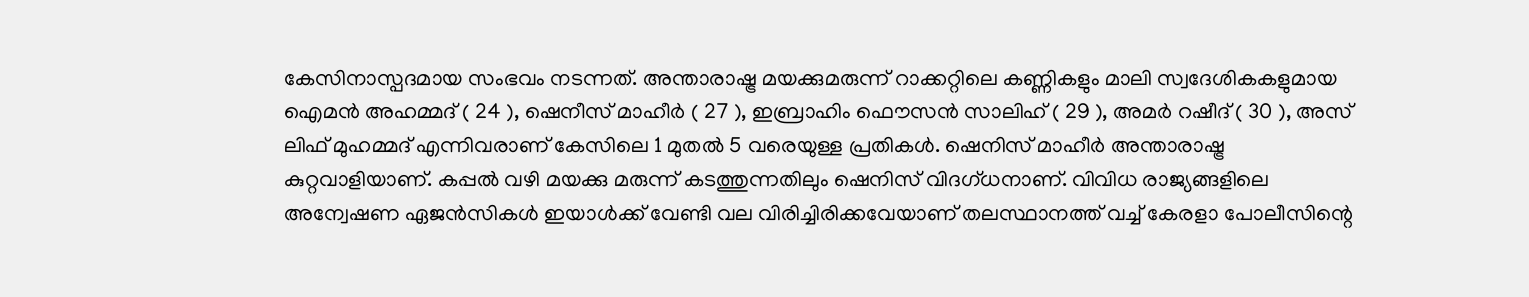കേസിനാസ്പദമായ സംഭവം നടന്നത്. അന്താരാഷ്ട്ര മയക്കുമരുന്ന് റാക്കറ്റിലെ കണ്ണികളും മാലി സ്വദേശികകളുമായ ഐമന്‍ അഹമ്മദ് ( 24 ), ഷെനീസ് മാഹീര്‍ ( 27 ), ഇബ്രാഹിം ഫൌസന്‍ സാലിഹ് ( 29 ), അമര്‍ റഷീദ് ( 30 ), അസ് ലിഫ് മുഹമ്മദ് എന്നിവരാണ് കേസിലെ 1 മുതല്‍ 5 വരെയുള്ള പ്രതികള്‍. ഷെനിസ് മാഹീര്‍ അന്താരാഷ്ട്ര കുറ്റവാളിയാണ്. കപ്പല്‍ വഴി മയക്കു മരുന്ന് കടത്തുന്നതിലും ഷെനിസ് വിദഗ്ധനാണ്. വിവിധ രാജ്യങ്ങളിലെ അന്വേഷണ ഏജന്‍സികള്‍ ഇയാള്‍ക്ക് വേണ്ടി വല വിരിച്ചിരിക്കവേയാണ് തലസ്ഥാനത്ത് വച്ച് കേരളാ പോലീസിന്റെ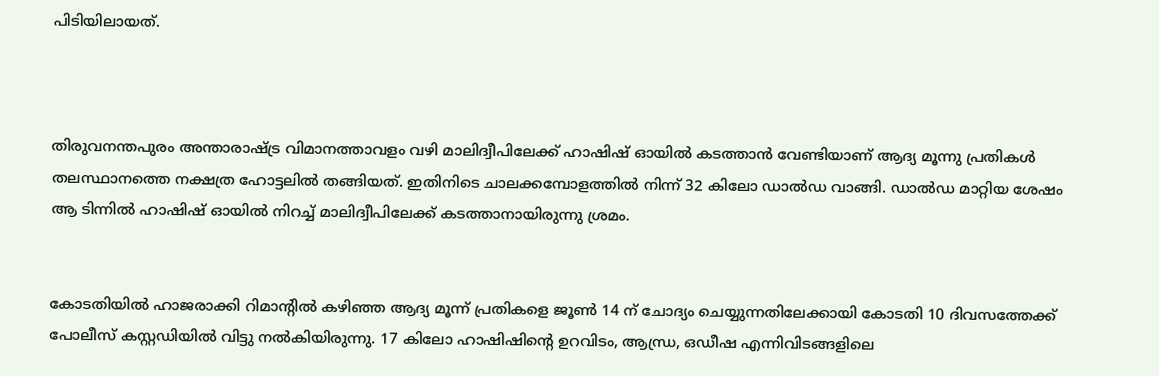പിടിയിലായത്.



തിരുവനന്തപുരം അന്താരാഷ്ട്ര വിമാനത്താവളം വഴി മാലിദ്വീപിലേക്ക് ഹാഷിഷ് ഓയില്‍ കടത്താന്‍ വേണ്ടിയാണ് ആദ്യ മൂന്നു പ്രതികള്‍ തലസ്ഥാനത്തെ നക്ഷത്ര ഹോട്ടലില്‍ തങ്ങിയത്. ഇതിനിടെ ചാലക്കമ്പോളത്തില്‍ നിന്ന് 32 കിലോ ഡാല്‍ഡ വാങ്ങി. ഡാല്‍ഡ മാറ്റിയ ശേഷം ആ ടിന്നില്‍ ഹാഷിഷ് ഓയില്‍ നിറച്ച് മാലിദ്വീപിലേക്ക് കടത്താനായിരുന്നു ശ്രമം.


കോടതിയില്‍ ഹാജരാക്കി റിമാന്റില്‍ കഴിഞ്ഞ ആദ്യ മൂന്ന് പ്രതികളെ ജൂണ്‍ 14 ന് ചോദ്യം ചെയ്യുന്നതിലേക്കായി കോടതി 10 ദിവസത്തേക്ക് പോലീസ് കസ്റ്റഡിയില്‍ വിട്ടു നല്‍കിയിരുന്നു. 17 കിലോ ഹാഷിഷിന്റെ ഉറവിടം, ആന്ധ്ര, ഒഡീഷ എന്നിവിടങ്ങളിലെ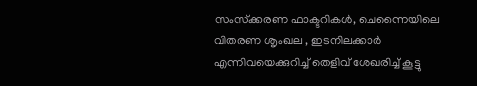സംസ്‌ക്കരണ ഫാക്ടറികള്‍, ചെന്നൈയിലെ വിതരണ ശൃംഖല , ഇടനിലക്കാര്‍ എന്നിവയെക്കുറിച്ച് തെളിവ് ശേഖരിച്ച് കൂട്ടു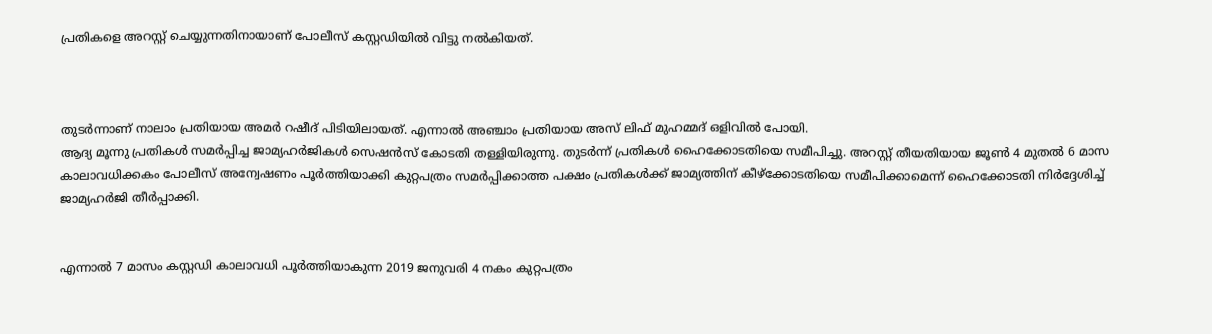പ്രതികളെ അറസ്റ്റ് ചെയ്യുന്നതിനായാണ് പോലീസ് കസ്റ്റഡിയില്‍ വിട്ടു നല്‍കിയത്.



തുടര്‍ന്നാണ് നാലാം പ്രതിയായ അമര്‍ റഷീദ് പിടിയിലായത്. എന്നാല്‍ അഞ്ചാം പ്രതിയായ അസ് ലിഫ് മുഹമ്മദ് ഒളിവില്‍ പോയി.
ആദ്യ മൂന്നു പ്രതികള്‍ സമര്‍പ്പിച്ച ജാമ്യഹര്‍ജികള്‍ സെഷന്‍സ് കോടതി തള്ളിയിരുന്നു. തുടര്‍ന്ന് പ്രതികള്‍ ഹൈക്കോടതിയെ സമീപിച്ചു. അറസ്റ്റ് തീയതിയായ ജൂണ്‍ 4 മുതല്‍ 6 മാസ കാലാവധിക്കകം പോലീസ് അന്വേഷണം പൂര്‍ത്തിയാക്കി കുറ്റപത്രം സമര്‍പ്പിക്കാത്ത പക്ഷം പ്രതികള്‍ക്ക് ജാമ്യത്തിന് കീഴ്ക്കോടതിയെ സമീപിക്കാമെന്ന് ഹൈക്കോടതി നിര്‍ദ്ദേശിച്ച് ജാമ്യഹര്‍ജി തീര്‍പ്പാക്കി.


എന്നാല്‍ 7 മാസം കസ്റ്റഡി കാലാവധി പൂര്‍ത്തിയാകുന്ന 2019 ജനുവരി 4 നകം കുറ്റപത്രം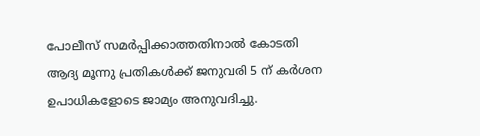പോലീസ് സമര്‍പ്പിക്കാത്തതിനാല്‍ കോടതി ആദ്യ മൂന്നു പ്രതികള്‍ക്ക് ജനുവരി 5 ന് കര്‍ശന ഉപാധികളോടെ ജാമ്യം അനുവദിച്ചു.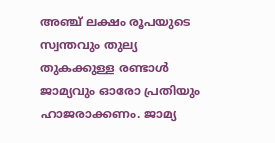അഞ്ച് ലക്ഷം രൂപയുടെ സ്വന്തവും തുല്യ തുകക്കുള്ള രണ്ടാള്‍ ജാമ്യവും ഓരോ പ്രതിയും ഹാജരാക്കണം. ജാമ്യ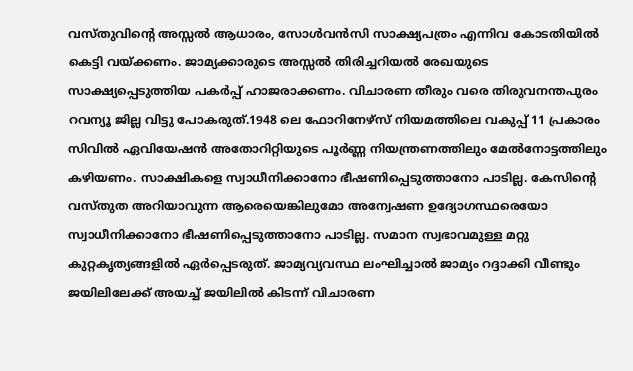വസ്തുവിന്റെ അസ്സല്‍ ആധാരം, സോള്‍വന്‍സി സാക്ഷ്യപത്രം എന്നിവ കോടതിയില്‍ കെട്ടി വയ്ക്കണം. ജാമ്യക്കാരുടെ അസ്സല്‍ തിരിച്ചറിയല്‍ രേഖയുടെ സാക്ഷ്യപ്പെടുത്തിയ പകര്‍പ്പ് ഹാജരാക്കണം. വിചാരണ തീരും വരെ തിരുവനന്തപുരം റവന്യൂ ജില്ല വിട്ടു പോകരുത്.1948 ലെ ഫോറിനേഴ്‌സ് നിയമത്തിലെ വകുപ്പ് 11 പ്രകാരം സിവില്‍ ഏവിയേഷന്‍ അതോറിറ്റിയുടെ പൂര്‍ണ്ണ നിയന്ത്രണത്തിലും മേല്‍നോട്ടത്തിലും കഴിയണം. സാക്ഷികളെ സ്വാധീനിക്കാനോ ഭീഷണിപ്പെടുത്താനോ പാടില്ല. കേസിന്റെ വസ്തുത അറിയാവുന്ന ആരെയെങ്കിലുമോ അന്വേഷണ ഉദ്യോഗസ്ഥരെയോ സ്വാധീനിക്കാനോ ഭീഷണിപ്പെടുത്താനോ പാടില്ല. സമാന സ്വഭാവമുള്ള മറ്റു കുറ്റകൃത്യങ്ങളില്‍ ഏര്‍പ്പെടരുത്. ജാമ്യവ്യവസ്ഥ ലംഘിച്ചാല്‍ ജാമ്യം റദ്ദാക്കി വീണ്ടും ജയിലിലേക്ക് അയച്ച് ജയിലില്‍ കിടന്ന് വിചാരണ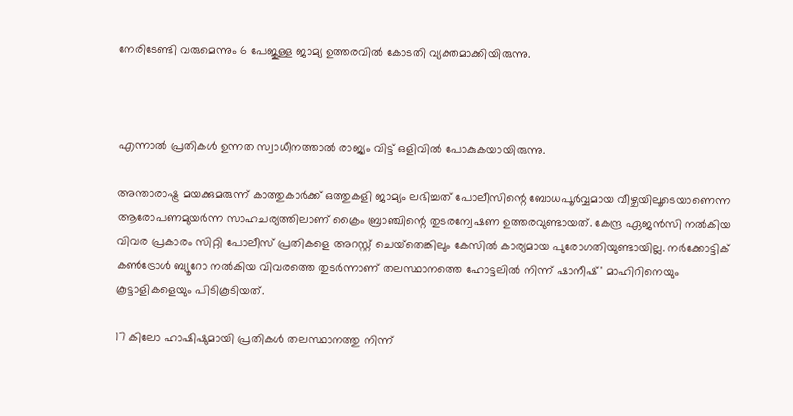നേരിടേണ്ടി വരുമെന്നും 6 പേജുള്ള ജാമ്യ ഉത്തരവില്‍ കോടതി വ്യക്തമാക്കിയിരുന്നു.



എന്നാല്‍ പ്രതികള്‍ ഉന്നത സ്വാധീനത്താല്‍ രാജ്യം വിട്ട് ഒളിവില്‍ പോകുകയായിരുന്നു.

അന്താരാഷ്ട്ര മയക്കുമരുന്ന് കാത്തുകാര്‍ക്ക് ഒത്തുകളി ജാമ്യം ലഭിച്ചത് പോലീസിന്റെ ബോധപൂര്‍വ്വമായ വീഴ്ചയിലൂടെയാണെന്ന ആരോപണമുയര്‍ന്ന സാഹചര്യത്തിലാണ് ക്രൈം ബ്രാഞ്ചിന്റെ തുടരന്വേഷണ ഉത്തരവുണ്ടായത്. കേന്ദ്ര ഏജന്‍സി നല്‍കിയ വിവര പ്രകാരം സിറ്റി പോലീസ് പ്രതികളെ അറസ്റ്റ് ചെയ്‌തെങ്കിലും കേസില്‍ കാര്യമായ പുരോഗതിയുണ്ടായില്ല. നര്‍ക്കോട്ടിക് കണ്‍ട്രോള്‍ ബ്യൂറോ നല്‍കിയ വിവരത്തെ തുടര്‍ന്നാണ് തലസ്ഥാനത്തെ ഹോട്ടലില്‍ നിന്ന് ഷാനീഷ്' മാഹിറിനെയും കൂട്ടാളികളെയും പിടികൂടിയത്.

17 കിലോ ഹാഷിഷുമായി പ്രതികള്‍ തലസ്ഥാനത്തു നിന്ന്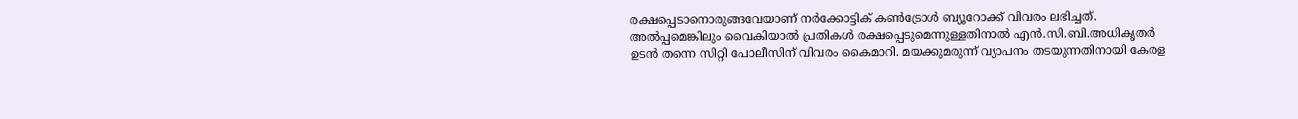രക്ഷപ്പെടാനൊരുങ്ങവേയാണ് നര്‍ക്കോട്ടിക് കണ്‍ട്രോള്‍ ബ്യൂറോക്ക് വിവരം ലഭിച്ചത്. അല്‍പ്പമെങ്കിലും വൈകിയാല്‍ പ്രതികള്‍ രക്ഷപ്പെടുമെന്നുള്ളതിനാല്‍ എന്‍.സി.ബി.അധികൃതര്‍ ഉടന്‍ തന്നെ സിറ്റി പോലീസിന് വിവരം കൈമാറി. മയക്കുമരുന്ന് വ്യാപനം തടയുന്നതിനായി കേരള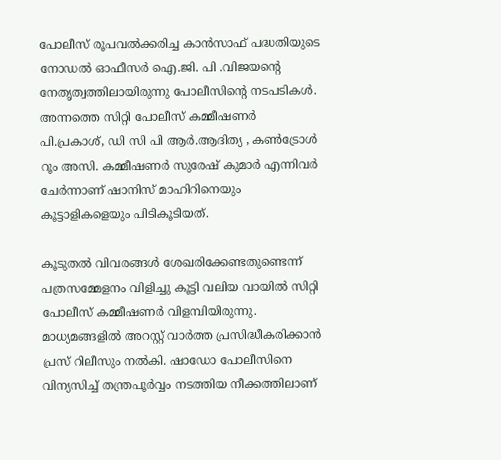പോലീസ് രൂപവല്‍ക്കരിച്ച കാന്‍സാഫ് പദ്ധതിയുടെ നോഡല്‍ ഓഫീസര്‍ ഐ.ജി. പി .വിജയന്റെ നേതൃത്വത്തിലായിരുന്നു പോലീസിന്റെ നടപടികള്‍. അന്നത്തെ സിറ്റി പോലീസ് കമ്മീഷണര്‍ പി.പ്രകാശ്, ഡി സി പി ആര്‍.ആദിത്യ , കണ്‍ട്രോള്‍ റൂം അസി. കമ്മീഷണര്‍ സുരേഷ് കുമാര്‍ എന്നിവര്‍ ചേര്‍ന്നാണ് ഷാനിസ് മാഹിറിനെയും കൂട്ടാളികളെയും പിടികൂടിയത്.

കൂടുതല്‍ വിവരങ്ങള്‍ ശേഖരിക്കേണ്ടതുണ്ടെന്ന് പത്രസമ്മേളനം വിളിച്ചു കൂട്ടി വലിയ വായില്‍ സിറ്റി പോലീസ് കമ്മീഷണര്‍ വിളമ്പിയിരുന്നു. മാധ്യമങ്ങളില്‍ അറസ്റ്റ് വാര്‍ത്ത പ്രസിദ്ധീകരിക്കാന്‍ പ്രസ് റിലീസും നല്‍കി. ഷാഡോ പോലീസിനെ വിന്യസിച്ച് തന്ത്രപൂര്‍വ്വം നടത്തിയ നീക്കത്തിലാണ്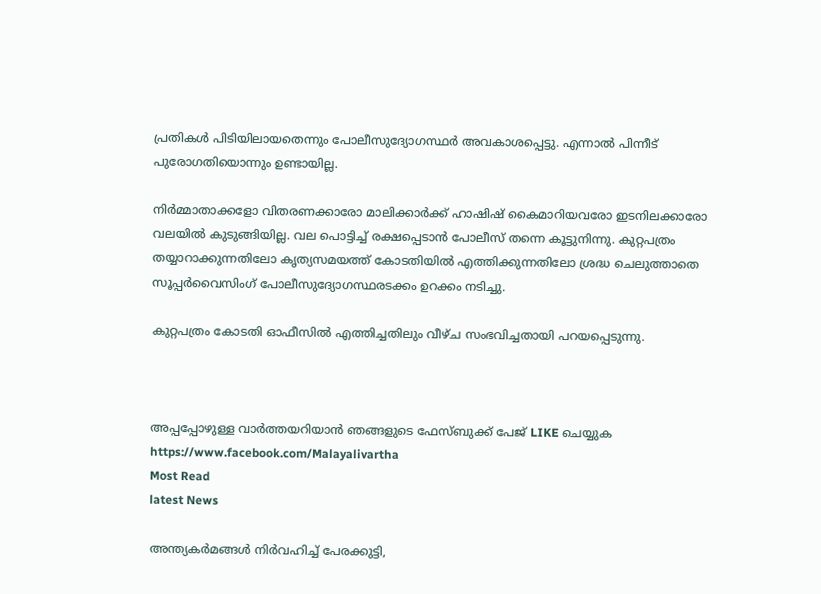പ്രതികള്‍ പിടിയിലായതെന്നും പോലീസുദ്യോഗസ്ഥര്‍ അവകാശപ്പെട്ടു. എന്നാല്‍ പിന്നീട് പുരോഗതിയൊന്നും ഉണ്ടായില്ല.

നിര്‍മ്മാതാക്കളോ വിതരണക്കാരോ മാലിക്കാര്‍ക്ക് ഹാഷിഷ് കൈമാറിയവരോ ഇടനിലക്കാരോ വലയില്‍ കുടുങ്ങിയില്ല. വല പൊട്ടിച്ച് രക്ഷപ്പെടാന്‍ പോലീസ് തന്നെ കൂട്ടുനിന്നു. കുറ്റപത്രം തയ്യാറാക്കുന്നതിലോ കൃത്യസമയത്ത് കോടതിയില്‍ എത്തിക്കുന്നതിലോ ശ്രദ്ധ ചെലുത്താതെ സൂപ്പര്‍വൈസിംഗ് പോലീസുദ്യോഗസ്ഥരടക്കം ഉറക്കം നടിച്ചു.

കുറ്റപത്രം കോടതി ഓഫീസില്‍ എത്തിച്ചതിലും വീഴ്ച സംഭവിച്ചതായി പറയപ്പെടുന്നു.



അപ്പപ്പോഴുള്ള വാര്‍ത്തയറിയാന്‍ ഞങ്ങളുടെ ഫേസ്‌ബുക്ക്‌ പേജ് LIKE ചെയ്യുക
https://www.facebook.com/Malayalivartha
Most Read
latest News

അന്ത്യകർമങ്ങൾ നിർവഹിച്ച് പേരക്കുട്ടി,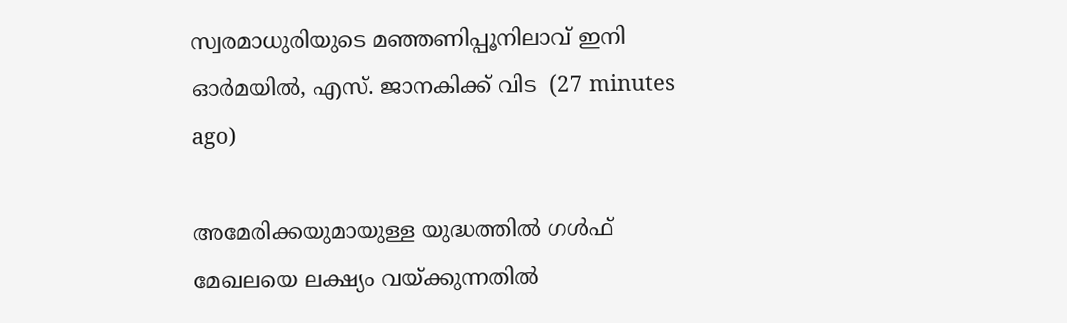സ്വരമാധുരിയുടെ മഞ്ഞണിപ്പൂനിലാവ് ഇനി ഓർമയിൽ, എസ്. ജാനകിക്ക് വിട  (27 minutes ago)

അമേരിക്കയുമായുള്ള യുദ്ധത്തിൽ ഗൾഫ് മേഖലയെ ലക്ഷ്യം വയ്ക്കുന്നതിൽ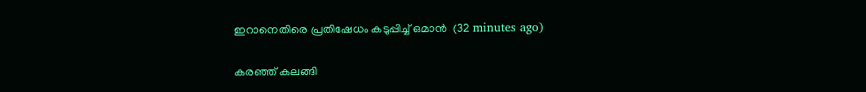ഇറാനെതിരെ പ്രതിഷേധം കടുപ്പിച്ച് ഒമാൻ  (32 minutes ago)

കരഞ്ഞ് കലങ്ങി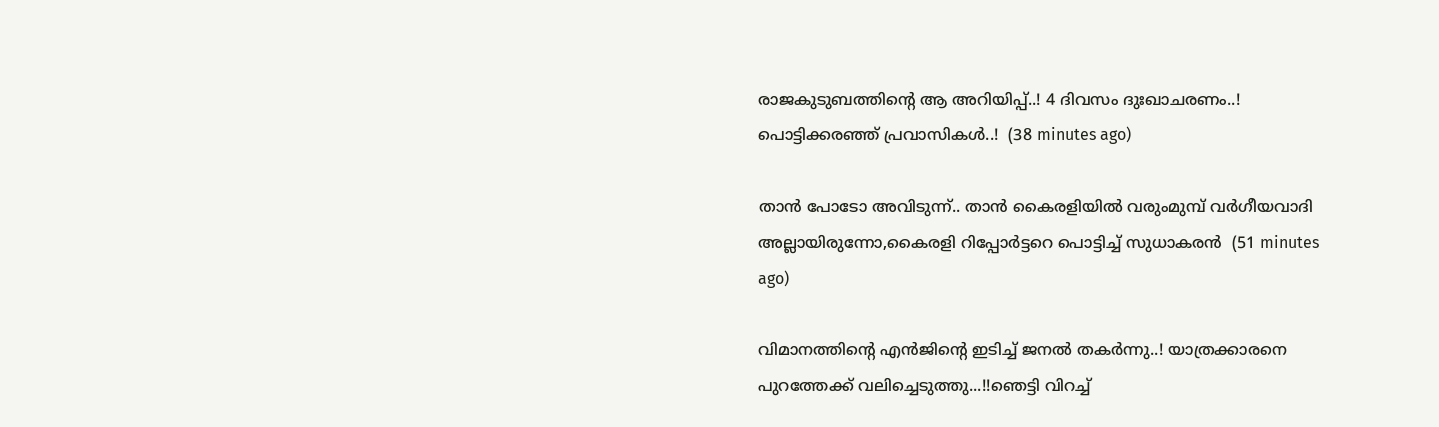രാജകുടുബത്തിന്റെ ആ അറിയിപ്പ്..! 4 ദിവസം ദുഃഖാചരണം..! പൊട്ടിക്കരഞ്ഞ് പ്രവാസികൾ..!  (38 minutes ago)

താൻ പോടോ അവിടുന്ന്.. താൻ കൈരളിയിൽ വരുംമുമ്പ് വർഗീയവാദി അല്ലായിരുന്നോ,കൈരളി റിപ്പോർട്ടറെ പൊട്ടിച്ച് സുധാകരൻ  (51 minutes ago)

വിമാനത്തിന്റെ എന്‍ജിന്റെ ഇടിച്ച് ജനൽ തകർന്നു..! യാത്രക്കാരനെ പുറത്തേക്ക് വലിച്ചെടുത്തു...!!ഞെട്ടി വിറച്ച്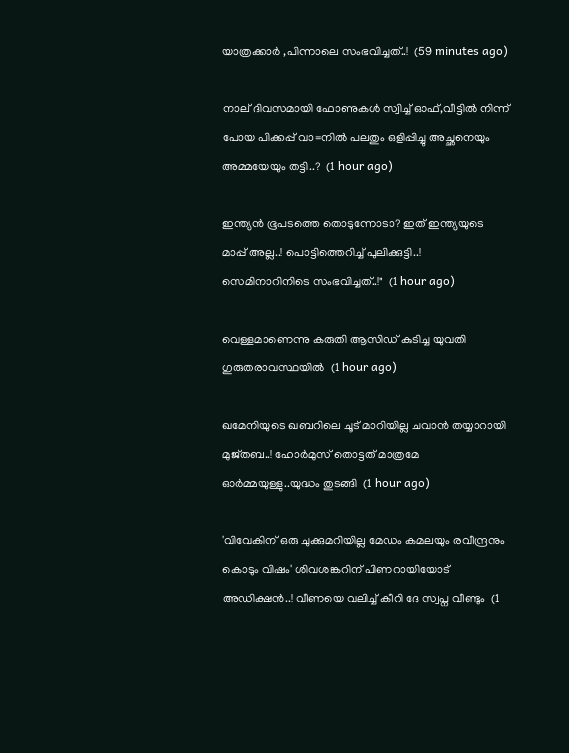യാത്രക്കാർ ,പിന്നാലെ സംഭവിച്ചത്..!  (59 minutes ago)

നാല് ദിവസമായി ഫോണുകൾ സ്വിച്ച് ഓഫ്,വീട്ടില്‍ നിന്ന് പോയ പിക്കപ്പ് വാ=നിൽ പലതും ഒളിപ്പിച്ചു അച്ഛനെയും അമ്മയേയും തട്ടി..?  (1 hour ago)

ഇന്ത്യൻ ഭൂപടത്തെ തൊടുന്നോടാ? ഇത് ഇന്ത്യയുടെ മാപ്പ് അല്ല..! പൊട്ടിത്തെറിച്ച് പുലിക്കുട്ടി..! സെമിനാറിനിടെ സംഭവിച്ചത്..!"  (1 hour ago)

വെള്ളമാണെന്നു കരുതി ആസിഡ് കുടിച്ച യുവതി ഗുരുതരാവസ്ഥയില്‍  (1 hour ago)

ഖമേനിയുടെ ഖബറിലെ ചൂട് മാറിയില്ല ചവാൻ തയ്യാറായി മുജ്തബ..! ഹോര്‍മുസ് തൊട്ടത് മാത്രമേ ഓർമ്മയുള്ളു..യുദ്ധം തുടങ്ങി  (1 hour ago)

'വിവേകിന് ഒരു ചുക്കുമറിയില്ല മേഡം കമലയും രവീന്ദ്രനും കൊടും വിഷം' ശിവശങ്കറിന് പിണറായിയോട് അഡിക്ഷൻ..! വീണയെ വലിച്ച് കീറി ദേ സ്വപ്ന വീണ്ടും  (1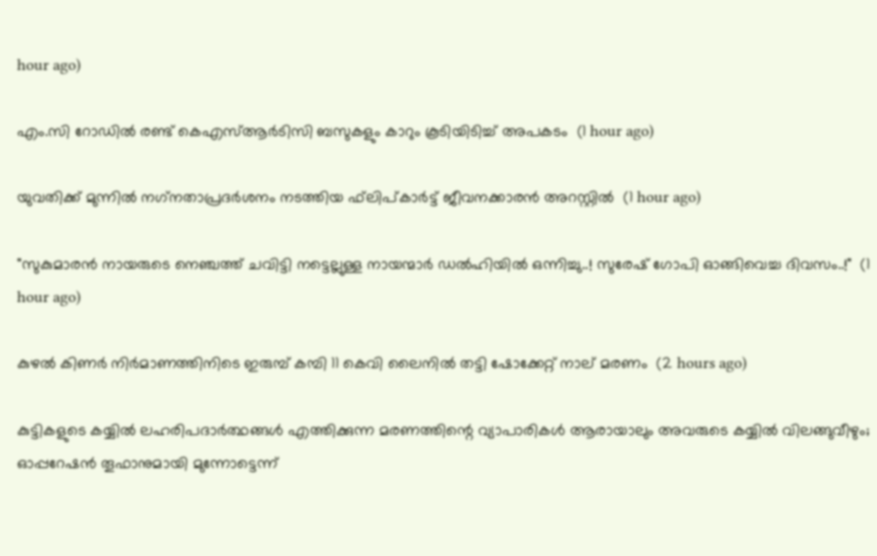hour ago)

എം.സി റോഡില്‍ രണ്ട് കെഎസ്ആര്‍ടിസി ബസുകളും കാറും കൂടിയിടിച്ച് അപകടം  (1 hour ago)

യുവതിക്ക് മുന്നില്‍ നഗ്‌നതാപ്രദര്‍ശനം നടത്തിയ ഫ്‌ലിപ്കാര്‍ട്ട് ജീവനക്കാരന്‍ അറസ്റ്റില്‍  (1 hour ago)

"സുകുമാരൻ നായരുടെ നെഞ്ചത്ത് ചവിട്ടി നട്ടെല്ലുള്ള നായന്മാർ ഡൽഹിയിൽ ഒന്നിച്ചു..! സുരേഷ് ഗോപി ഓങ്ങിവെച്ച ദിവസം..!"  (1 hour ago)

കുഴല്‍ കിണര്‍ നിര്‍മാണത്തിനിടെ ഇരുമ്പ് കമ്പി 11 കെവി ലൈനില്‍ തട്ടി ഷോക്കേറ്റ് നാല് മരണം  (2 hours ago)

കുട്ടികളുടെ കയ്യിൽ ലഹരിപദാർത്ഥങ്ങൾ എത്തിക്കുന്ന മരണത്തിന്റെ വ്യാപാരികൾ ആരായാലും അവരുടെ കയ്യിൽ വിലങ്ങുവീഴും; ഓപ്പറേഷൻ തൂഫാനുമായി മുന്നോട്ടെന്ന്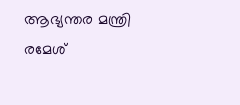ആഭ്യന്തര മന്ത്രി രമേശ്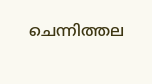ചെന്നിത്തല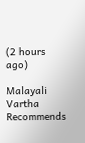(2 hours ago)

Malayali Vartha Recommends